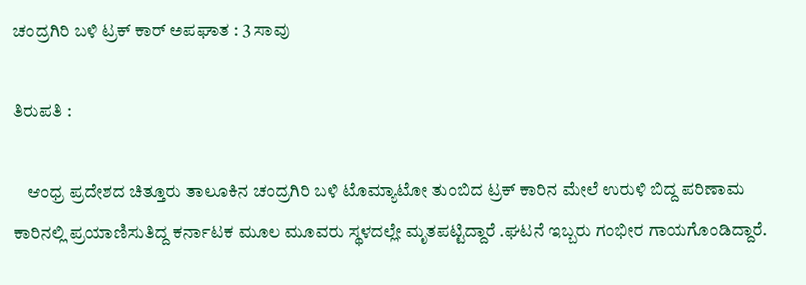ಚಂದ್ರಗಿರಿ ಬಳಿ ಟ್ರಕ್‌ ಕಾರ್‌ ಅಪಘಾತ : 3 ಸಾವು

ತಿರುಪತಿ :

    ಆಂಧ್ರ ಪ್ರದೇಶದ ಚಿತ್ತೂರು ತಾಲೂಕಿನ ಚಂದ್ರಗಿರಿ ಬಳಿ ಟೊಮ್ಯಾಟೋ ತುಂಬಿದ ಟ್ರಕ್ ಕಾರಿನ ಮೇಲೆ ಉರುಳಿ ಬಿದ್ದ ಪರಿಣಾಮ ಕಾರಿನಲ್ಲಿ ಪ್ರಯಾಣಿಸುತಿದ್ದ ಕರ್ನಾಟಕ ಮೂಲ ಮೂವರು ಸ್ಥಳದಲ್ಲೇ ಮೃತಪಟ್ಟಿದ್ದಾರೆ .ಘಟನೆ ಇಬ್ಬರು ಗಂಭೀರ ಗಾಯಗೊಂಡಿದ್ದಾರೆ.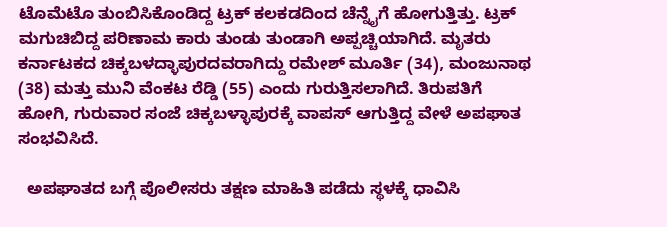ಟೊಮೆಟೊ ತುಂಬಿಸಿಕೊಂಡಿದ್ದ ಟ್ರಕ್ ಕಲಕಡದಿಂದ ಚೆನ್ನೈಗೆ ಹೋಗುತ್ತಿತ್ತು. ಟ್ರಕ್ ಮಗುಚಿಬಿದ್ದ ಪರಿಣಾಮ ಕಾರು ತುಂಡು ತುಂಡಾಗಿ ಅಪ್ಪಚ್ಚಿಯಾಗಿದೆ. ಮೃತರು ಕರ್ನಾಟಕದ ಚಿಕ್ಕಬಳದ್ಳಾಪುರದವರಾಗಿದ್ದು ರಮೇಶ್ ಮೂರ್ತಿ (34), ಮಂಜುನಾಥ (38) ಮತ್ತು ಮುನಿ ವೆಂಕಟ ರೆಡ್ಡಿ (55) ಎಂದು ಗುರುತ್ತಿಸಲಾಗಿದೆ. ತಿರುಪತಿಗೆ ಹೋಗಿ, ಗುರುವಾರ ಸಂಜೆ ಚಿಕ್ಕಬಳ್ಳಾಪುರಕ್ಕೆ ವಾಪಸ್ ಆಗುತ್ತಿದ್ದ ವೇಳೆ ಅಪಘಾತ ಸಂಭವಿಸಿದೆ.

  ಅಪಘಾತದ ಬಗ್ಗೆ ಪೊಲೀಸರು ತಕ್ಷಣ ಮಾಹಿತಿ ಪಡೆದು ಸ್ಥಳಕ್ಕೆ ಧಾವಿಸಿ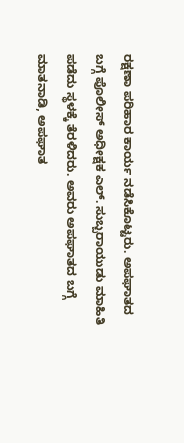ರಕ್ಷಣಾ ಪರಿಹಾರ ಕಾರ್ಯ ನಡೆಸಿಕೊಟ್ಟರು. ಅಪಘಾತದ ಬಗ್ಗೆ ಪೊಲೀಸ್ ಅಧೀಕ್ಷಕ ಎಲ್. ಸುಬ್ಬರಾಯುಡು ಮಾಹಿತಿ ಪಡೆದು ಸ್ಥಳಕ್ಕೆ ತೆರಳಿದರು. ಅವರು ಅಪಘಾತದ ಬಗ್ಗೆ ಮಾತನಾಡಿ, ಅಪಘಾತ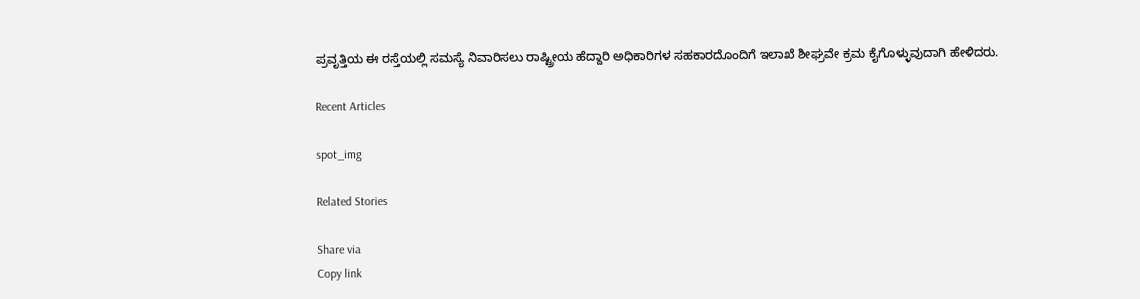ಪ್ರವೃತ್ತಿಯ ಈ ರಸ್ತೆಯಲ್ಲಿ ಸಮಸ್ಯೆ ನಿವಾರಿಸಲು ರಾಷ್ಟ್ರೀಯ ಹೆದ್ದಾರಿ ಅಧಿಕಾರಿಗಳ ಸಹಕಾರದೊಂದಿಗೆ ಇಲಾಖೆ ಶೀಘ್ರವೇ ಕ್ರಮ ಕೈಗೊಳ್ಳುವುದಾಗಿ ಹೇಳಿದರು.

Recent Articles

spot_img

Related Stories

Share via
Copy link